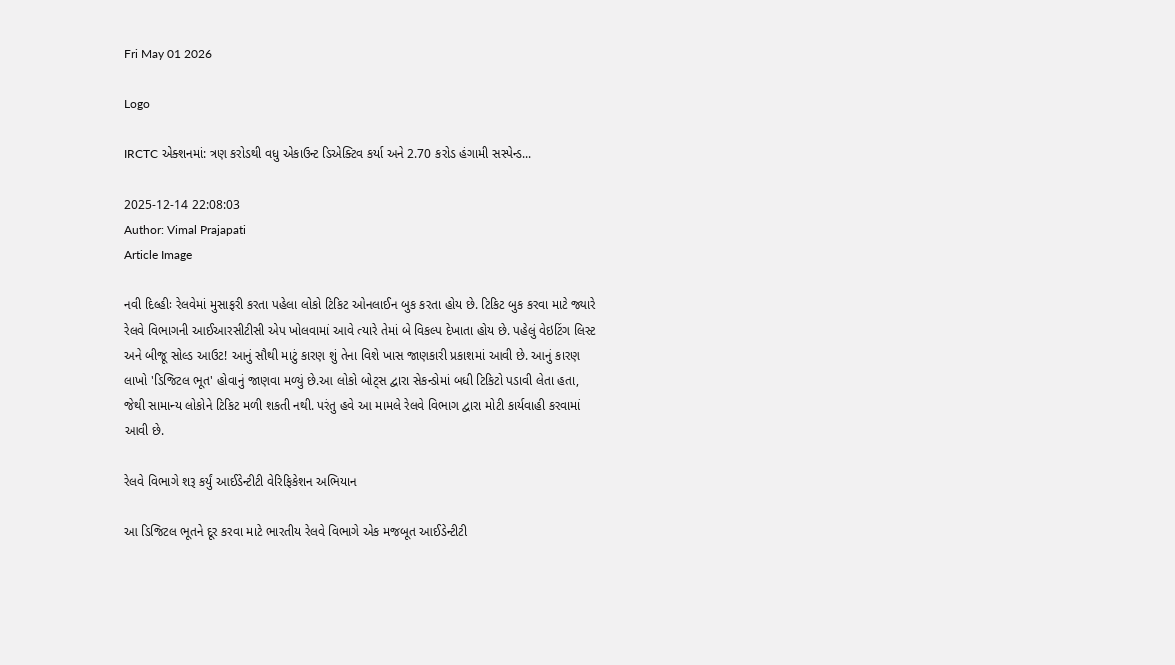Fri May 01 2026

Logo

IRCTC એક્શનમાં: ત્રણ કરોડથી વધુ એકાઉન્ટ ડિએક્ટિવ કર્યા અને 2.70 કરોડ હંગામી સસ્પેન્ડ...

2025-12-14 22:08:03
Author: Vimal Prajapati
Article Image

નવી દિલ્હીઃ રેલવેમાં મુસાફરી કરતા પહેલા લોકો ટિકિટ ઓનલાઈન બુક કરતા હોય છે. ટિકિટ બુક કરવા માટે જ્યારે રેલવે વિભાગની આઈઆરસીટીસી એપ ખોલવામાં આવે ત્યારે તેમાં બે વિકલ્પ દેખાતા હોય છે. પહેલું વેઇટિંગ લિસ્ટ અને બીજૂ સોલ્ડ આઉટ! આનું સૌથી માટું કારણ શું તેના વિશે ખાસ જાણકારી પ્રકાશમાં આવી છે. આનું કારણ લાખો 'ડિજિટલ ભૂત' હોવાનું જાણવા મળ્યું છે.આ લોકો બોટ્સ દ્વારા સેકન્ડોમાં બધી ટિકિટો પડાવી લેતા હતા, જેથી સામાન્ય લોકોને ટિકિટ મળી શકતી નથી. પરંતુ હવે આ મામલે રેલવે વિભાગ દ્વારા મોટી કાર્યવાહી કરવામાં આવી છે.

રેલવે વિભાગે શરૂ કર્યું આઈડેન્ટીટી વેરિફિકેશન અભિયાન

આ ડિજિટલ ભૂતને દૂર કરવા માટે ભારતીય રેલવે વિભાગે એક મજબૂત આઈડેન્ટીટી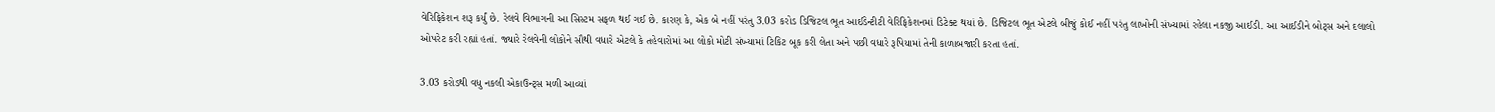વેરિફિકેશન શરૂ કર્યું છે. રેલવે વિભાગની આ સિસ્ટમ સફળ થઈ ગઈ છે. કારણ કે, એક બે નહીં પરંતુ 3.03 કરોડ ડિજિટલ ભૂત આઈડેન્ટીટી વેરિફિકેશનમાં ડિટેક્ટ થયાં છે. ડિજિટલ ભૂત એટલે બીજું કોઈ નહીં પરંતુ લાખોની સંખ્યામાં રહેલા નકજી આઈડી. આ આઈડીને બોટ્સ અને દલાલો ઓપરેટ કરી રહ્યાં હતાં. જ્યારે રેલવેની લોકોને સૌથી વધારે એટલે કે તહેવારોમાં આ લોકો મોટી સંખ્યામાં ટિકિટ બૂક કરી લેતા અને પછી વધારે રૂપિયામાં તેની કાળાબજારી કરતા હતાં.

3.03 કરોડથી વધુ નકલી એકાઉન્ટ્સ મળી આવ્યાં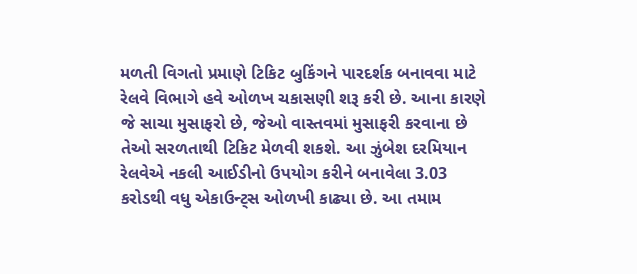મળતી વિગતો પ્રમાણે ટિકિટ બુકિંગને પારદર્શક બનાવવા માટે રેલવે વિભાગે હવે ઓળખ ચકાસણી શરૂ કરી છે. આના કારણે જે સાચા મુસાફરો છે, જેઓ વાસ્તવમાં મુસાફરી કરવાના છે તેઓ સરળતાથી ટિકિટ મેળવી શકશે. આ ઝુંબેશ દરમિયાન રેલવેએ નકલી આઈડીનો ઉપયોગ કરીને બનાવેલા 3.03 કરોડથી વધુ એકાઉન્ટ્સ ઓળખી કાઢ્યા છે. આ તમામ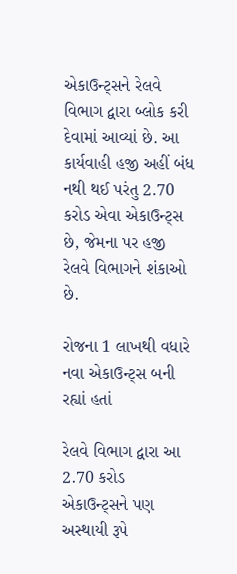એકાઉન્ટ્સને રેલવે વિભાગ દ્વારા બ્લોક કરી દેવામાં આવ્યાં છે. આ કાર્યવાહી હજી અહીં બંધ નથી થઈ પરંતુ 2.70 કરોડ એવા એકાઉન્ટ્સ છે, જેમના પર હજી રેલવે વિભાગને શંકાઓ છે.

રોજના 1 લાખથી વધારે નવા એકાઉન્ટ્સ બની રહ્યાં હતાં

રેલવે વિભાગ દ્વારા આ 2.70 કરોડ એકાઉન્ટ્સને પણ અસ્થાયી રૂપે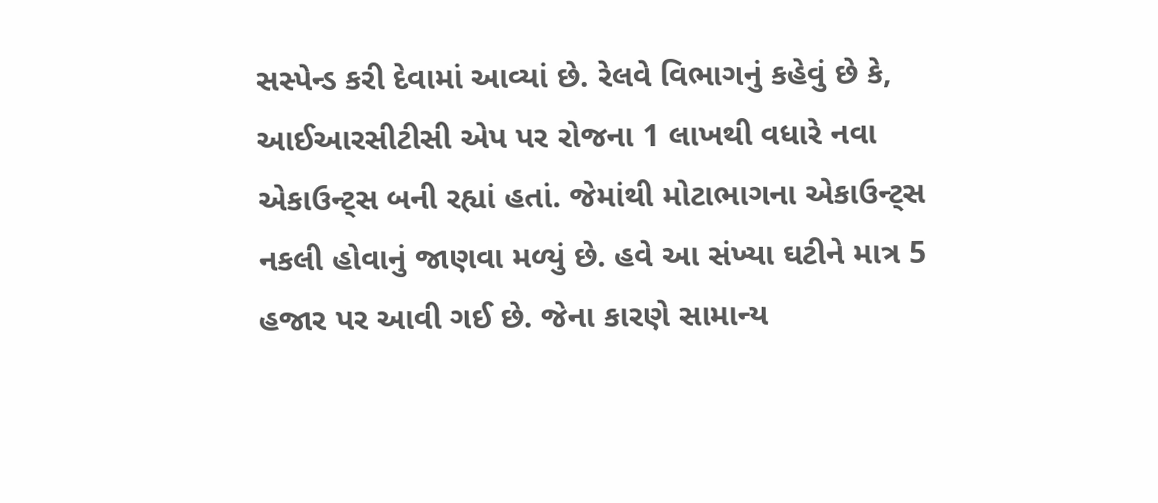સસ્પેન્ડ કરી દેવામાં આવ્યાં છે. રેલવે વિભાગનું કહેવું છે કે, આઈઆરસીટીસી એપ પર રોજના 1 લાખથી વધારે નવા એકાઉન્ટ્સ બની રહ્યાં હતાં. જેમાંથી મોટાભાગના એકાઉન્ટ્સ નકલી હોવાનું જાણવા મળ્યું છે. હવે આ સંખ્યા ઘટીને માત્ર 5 હજાર પર આવી ગઈ છે. જેના કારણે સામાન્ય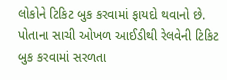લોકોને ટિકિટ બુક કરવામાં ફાયદો થવાનો છે. પોતાના સાચી ઓખળ આઈડીથી રેલવેની ટિકિટ બુક કરવામાં સરળતા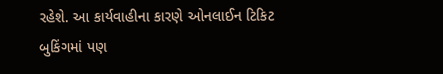રહેશે. આ કાર્યવાહીના કારણે ઓનલાઈન ટિકિટ બુકિંગમાં પણ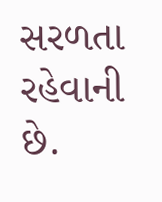સરળતા રહેવાની છે.